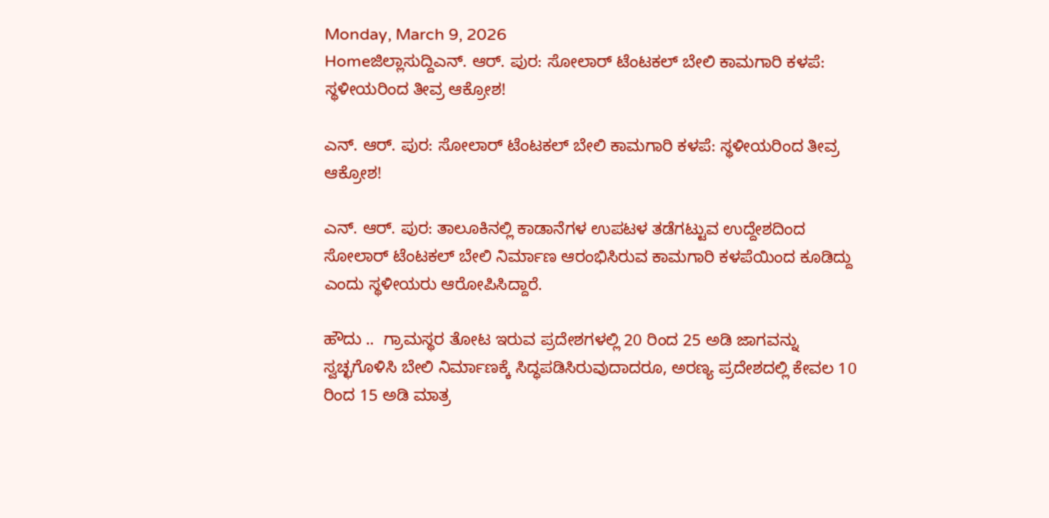Monday, March 9, 2026
Homeಜಿಲ್ಲಾಸುದ್ದಿಎನ್. ಆರ್. ಪುರ: ಸೋಲಾರ್‌ ಟೆಂಟಕಲ್‌ ಬೇಲಿ ಕಾಮಗಾರಿ ಕಳಪೆ: ಸ್ಥಳೀಯರಿಂದ ತೀವ್ರ ಆಕ್ರೋಶ!

ಎನ್. ಆರ್. ಪುರ: ಸೋಲಾರ್‌ ಟೆಂಟಕಲ್‌ ಬೇಲಿ ಕಾಮಗಾರಿ ಕಳಪೆ: ಸ್ಥಳೀಯರಿಂದ ತೀವ್ರ ಆಕ್ರೋಶ!

ಎನ್. ಆರ್. ಪುರ: ತಾಲೂಕಿನಲ್ಲಿ ಕಾಡಾನೆಗಳ ಉಪಟಳ ತಡೆಗಟ್ಟುವ ಉದ್ದೇಶದಿಂದ ಸೋಲಾರ್‌ ಟೆಂಟಕಲ್‌ ಬೇಲಿ ನಿರ್ಮಾಣ ಆರಂಭಿಸಿರುವ ಕಾಮಗಾರಿ ಕಳಪೆಯಿಂದ ಕೂಡಿದ್ದು ಎಂದು ಸ್ಥಳೀಯರು ಆರೋಪಿಸಿದ್ದಾರೆ.

ಹೌದು ..  ಗ್ರಾಮಸ್ಥರ ತೋಟ ಇರುವ ಪ್ರದೇಶಗಳಲ್ಲಿ 20 ರಿಂದ 25 ಅಡಿ ಜಾಗವನ್ನು ಸ್ವಚ್ಛಗೊಳಿಸಿ ಬೇಲಿ ನಿರ್ಮಾಣಕ್ಕೆ ಸಿದ್ಧಪಡಿಸಿರುವುದಾದರೂ, ಅರಣ್ಯ ಪ್ರದೇಶದಲ್ಲಿ ಕೇವಲ 10 ರಿಂದ 15 ಅಡಿ ಮಾತ್ರ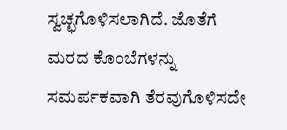ಸ್ವಚ್ಛಗೊಳಿಸಲಾಗಿದೆ. ಜೊತೆಗೆ ಮರದ ಕೊಂಬೆಗಳನ್ನು ಸಮರ್ಪಕವಾಗಿ ತೆರವುಗೊಳಿಸದೇ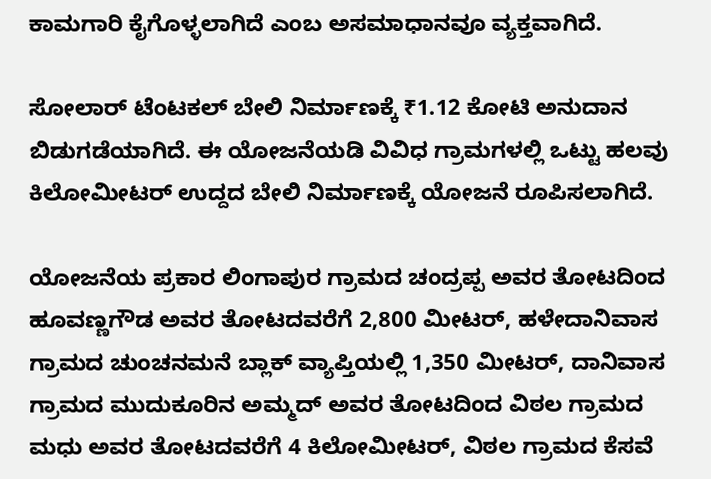ಕಾಮಗಾರಿ ಕೈಗೊಳ್ಳಲಾಗಿದೆ ಎಂಬ ಅಸಮಾಧಾನವೂ ವ್ಯಕ್ತವಾಗಿದೆ.

ಸೋಲಾರ್ ಟೆಂಟಕಲ್ ಬೇಲಿ ನಿರ್ಮಾಣಕ್ಕೆ ₹1.12 ಕೋಟಿ ಅನುದಾನ ಬಿಡುಗಡೆಯಾಗಿದೆ. ಈ ಯೋಜನೆಯಡಿ ವಿವಿಧ ಗ್ರಾಮಗಳಲ್ಲಿ ಒಟ್ಟು ಹಲವು ಕಿಲೋಮೀಟರ್ ಉದ್ದದ ಬೇಲಿ ನಿರ್ಮಾಣಕ್ಕೆ ಯೋಜನೆ ರೂಪಿಸಲಾಗಿದೆ.

ಯೋಜನೆಯ ಪ್ರಕಾರ ಲಿಂಗಾಪುರ ಗ್ರಾಮದ ಚಂದ್ರಪ್ಪ ಅವರ ತೋಟದಿಂದ ಹೂವಣ್ಣಗೌಡ ಅವರ ತೋಟದವರೆಗೆ 2,800 ಮೀಟರ್, ಹಳೇದಾನಿವಾಸ ಗ್ರಾಮದ ಚುಂಚನಮನೆ ಬ್ಲಾಕ್ ವ್ಯಾಪ್ತಿಯಲ್ಲಿ 1,350 ಮೀಟರ್, ದಾನಿವಾಸ ಗ್ರಾಮದ ಮುದುಕೂರಿನ ಅಮ್ಮದ್ ಅವರ ತೋಟದಿಂದ ವಿಠಲ ಗ್ರಾಮದ ಮಧು ಅವರ ತೋಟದವರೆಗೆ 4 ಕಿಲೋಮೀಟರ್, ವಿಠಲ ಗ್ರಾಮದ ಕೆಸವೆ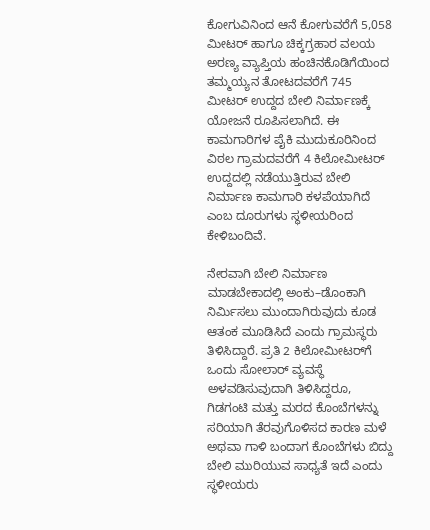ಕೋಗುವಿನಿಂದ ಆನೆ ಕೋಗುವರೆಗೆ 5,058 ಮೀಟರ್ ಹಾಗೂ ಚಿಕ್ಕಗ್ರಹಾರ ವಲಯ ಅರಣ್ಯ ವ್ಯಾಪ್ತಿಯ ಹಂಚಿನಕೊಡಿಗೆಯಿಂದ ತಮ್ಮಯ್ಯನ ತೋಟದವರೆಗೆ 745 ಮೀಟರ್ ಉದ್ದದ ಬೇಲಿ ನಿರ್ಮಾಣಕ್ಕೆ ಯೋಜನೆ ರೂಪಿಸಲಾಗಿದೆ. ಈ ಕಾಮಗಾರಿಗಳ ಪೈಕಿ ಮುದುಕೂರಿನಿಂದ ವಿಠಲ ಗ್ರಾಮದವರೆಗೆ 4 ಕಿಲೋಮೀಟರ್ ಉದ್ದದಲ್ಲಿ ನಡೆಯುತ್ತಿರುವ ಬೇಲಿ ನಿರ್ಮಾಣ ಕಾಮಗಾರಿ ಕಳಪೆಯಾಗಿದೆ ಎಂಬ ದೂರುಗಳು ಸ್ಥಳೀಯರಿಂದ ಕೇಳಿಬಂದಿವೆ.

ನೇರವಾಗಿ ಬೇಲಿ ನಿರ್ಮಾಣ ಮಾಡಬೇಕಾದಲ್ಲಿ ಅಂಕು–ಡೊಂಕಾಗಿ ನಿರ್ಮಿಸಲು ಮುಂದಾಗಿರುವುದು ಕೂಡ ಆತಂಕ ಮೂಡಿಸಿದೆ ಎಂದು ಗ್ರಾಮಸ್ಥರು ತಿಳಿಸಿದ್ದಾರೆ. ಪ್ರತಿ 2 ಕಿಲೋಮೀಟರ್‌ಗೆ ಒಂದು ಸೋಲಾರ್ ವ್ಯವಸ್ಥೆ ಅಳವಡಿಸುವುದಾಗಿ ತಿಳಿಸಿದ್ದರೂ, ಗಿಡಗಂಟಿ ಮತ್ತು ಮರದ ಕೊಂಬೆಗಳನ್ನು ಸರಿಯಾಗಿ ತೆರವುಗೊಳಿಸದ ಕಾರಣ ಮಳೆ ಅಥವಾ ಗಾಳಿ ಬಂದಾಗ ಕೊಂಬೆಗಳು ಬಿದ್ದು ಬೇಲಿ ಮುರಿಯುವ ಸಾಧ್ಯತೆ ಇದೆ ಎಂದು ಸ್ಥಳೀಯರು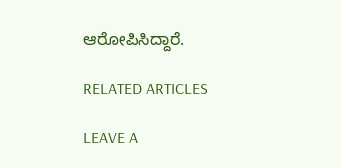ಆರೋಪಿಸಿದ್ದಾರೆ.

RELATED ARTICLES

LEAVE A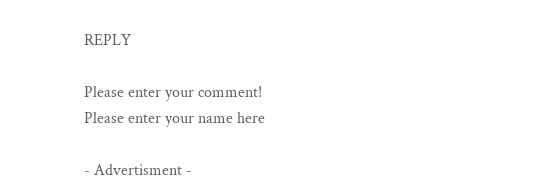REPLY

Please enter your comment!
Please enter your name here

- Advertisment -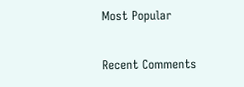Most Popular

Recent Comments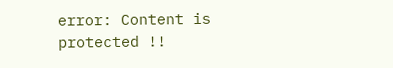error: Content is protected !!